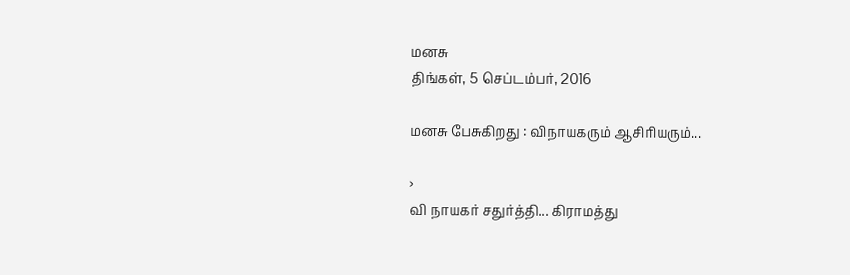மனசு
திங்கள், 5 செப்டம்பர், 2016

மனசு பேசுகிறது : விநாயகரும் ஆசிரியரும்...

›
வி நாயகர் சதுர்த்தி... கிராமத்து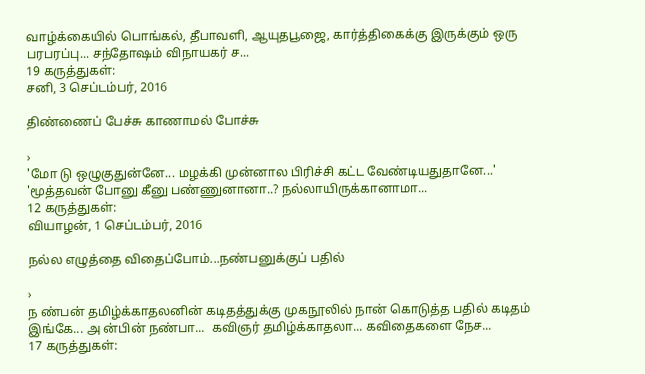வாழ்க்கையில் பொங்கல், தீபாவளி, ஆயுதபூஜை, கார்த்திகைக்கு இருக்கும் ஒரு பரபரப்பு... சந்தோஷம் விநாயகர் ச...
19 கருத்துகள்:
சனி, 3 செப்டம்பர், 2016

திண்ணைப் பேச்சு காணாமல் போச்சு

›
'மோ டு ஒழுகுதுன்னே... மழக்கி முன்னால பிரிச்சி கட்ட வேண்டியதுதானே...' 'மூத்தவன் போனு கீனு பண்ணுனானா..? நல்லாயிருக்கானாமா...
12 கருத்துகள்:
வியாழன், 1 செப்டம்பர், 2016

நல்ல எழுத்தை விதைப்போம்...நண்பனுக்குப் பதில்

›
ந ண்பன் தமிழ்க்காதலனின் கடிதத்துக்கு முகநூலில் நான் கொடுத்த பதில் கடிதம் இங்கே... அ ன்பின் நண்பா...  கவிஞர் தமிழ்க்காதலா... கவிதைகளை நேச...
17 கருத்துகள்: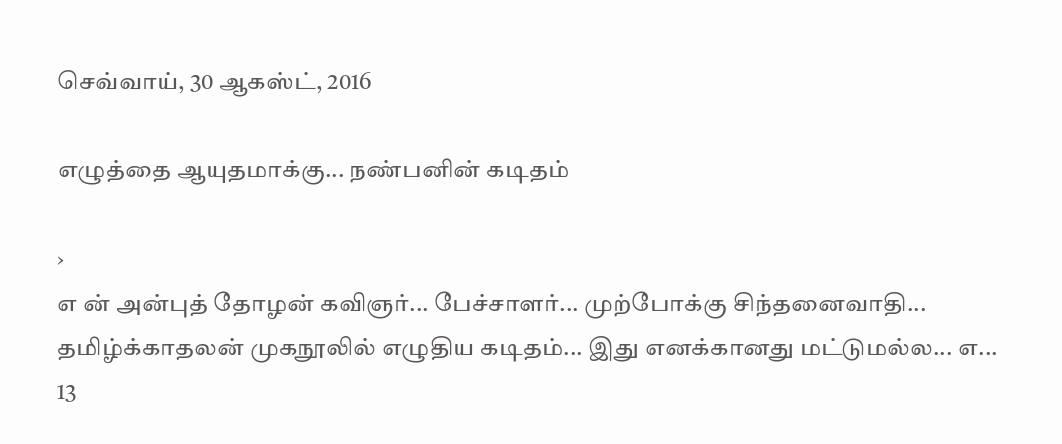செவ்வாய், 30 ஆகஸ்ட், 2016

எழுத்தை ஆயுதமாக்கு... நண்பனின் கடிதம்

›
எ ன் அன்புத் தோழன் கவிஞர்... பேச்சாளர்... முற்போக்கு சிந்தனைவாதி... தமிழ்க்காதலன் முகநூலில் எழுதிய கடிதம்... இது எனக்கானது மட்டுமல்ல... எ...
13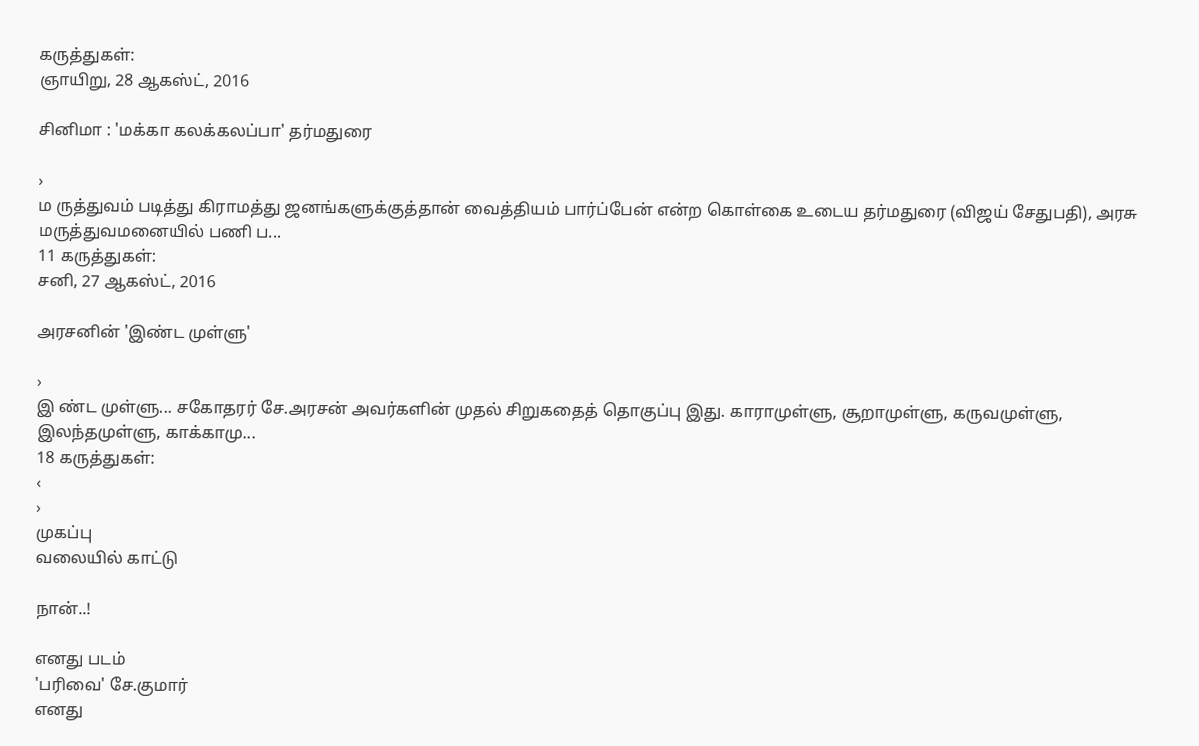கருத்துகள்:
ஞாயிறு, 28 ஆகஸ்ட், 2016

சினிமா : 'மக்கா கலக்கலப்பா' தர்மதுரை

›
ம ருத்துவம் படித்து கிராமத்து ஜனங்களுக்குத்தான் வைத்தியம் பார்ப்பேன் என்ற கொள்கை உடைய தர்மதுரை (விஜய் சேதுபதி), அரசு மருத்துவமனையில் பணி ப...
11 கருத்துகள்:
சனி, 27 ஆகஸ்ட், 2016

அரசனின் 'இண்ட முள்ளு'

›
இ ண்ட முள்ளு... சகோதரர் சே.அரசன் அவர்களின் முதல் சிறுகதைத் தொகுப்பு இது. காராமுள்ளு, சூறாமுள்ளு, கருவமுள்ளு, இலந்தமுள்ளு, காக்காமு...
18 கருத்துகள்:
‹
›
முகப்பு
வலையில் காட்டு

நான்..!

எனது படம்
'பரிவை' சே.குமார்
எனது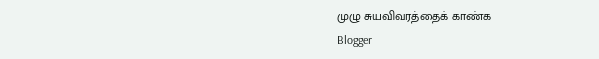முழு சுயவிவரத்தைக் காண்க
Blogger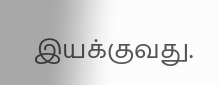இயக்குவது.